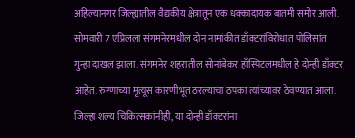अहिल्यानगर जिल्ह्यातील वैद्यकीय क्षेत्रातून एक धक्कादायक बातमी समोर आली. सोमवारी 7 एप्रिलला संगमनेरमधील दोन नामांकीत डाँक्टरांविरोधात पोलिसांत गुन्हा दाखल झाला. संगमनेर शहरातील सोनांबेकर हाँस्पिटलमधील हे दोन्ही डाँक्टर आहेत. रुग्णाच्या मृत्यूस कारणीभूत ठरल्याचा ठपका त्यांच्यावर ठेवण्यात आला. जिल्हा शल्य चिकित्सकांनीही, या दोन्ही डाँक्टरांना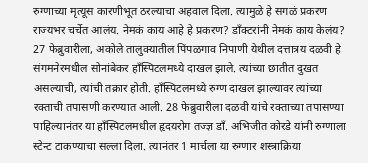रुग्णाच्या मृत्यूस कारणीभूत ठरल्याचा अहवाल दिला. त्यामुळे हे सगळं प्रकरण राज्यभर चर्चेत आलंय. नेमकं काय आहे हे प्रकरण? डाँक्टरांनी नेमकं काय केलंय?
27 फेब्रुवारीला, अकोले तालुक्यातील पिंपळगाव निपाणी येथील दत्तात्रय दळवी हे संगमनेरमधील सोनांबेकर हाँस्पिटलमध्ये दाखल झाले. त्यांच्या छातीत दुखत असल्याची, त्यांची तक्रार होती. हाँस्पिटलमध्ये रुग्ण दाखल झाल्यावर त्यांच्या रक्ताची तपासणी करण्यात आली. 28 फेब्रुवारीला दळवी यांचे रक्ताच्या तपासण्या पाहिल्यानंतर या हाँस्पिटलमधील हृदयरोग तज्ज्ञ डाँ. अभिजीत कोरडे यांनी रुग्णाला स्टेन्ट टाकण्याचा सल्ला दिला. त्यानंतर 1 मार्चला या रुग्णार शस्त्राक्रिया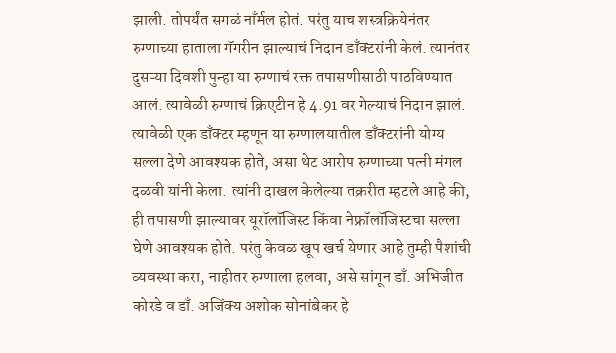झाली. तोपर्यंत सगळं नाँर्मल होतं. परंतु याच शस्त्रक्रियेनंतर रुग्णाच्या हाताला गॅगरीन झाल्याचं निदान डाँक्टरांनी केलं. त्यानंतर दुसऱ्या दिवशी पुन्हा या रुग्णाचं रक्त तपासणीसाठी पाठविण्यात आलं. त्यावेळी रुग्णाचं क्रिएटीन हे 4.91 वर गेल्याचं निदान झालं.
त्यावेळी एक डाँक्टर म्हणून या रुग्णालयातील डाँक्टरांनी योग्य सल्ला देणे आवश्यक होते, असा थेट आरोप रुग्णाच्या पत्नी मंगल दळवी यांनी केला. त्यांनी दाखल केलेल्या तक्ररीत म्हटले आहे की, ही तपासणी झाल्यावर यूरॉलॉजिस्ट किंवा नेफ्रॉलॉजिस्टचा सल्ला घेणे आवश्यक होते. परंतु केवळ खूप खर्च येणार आहे तुम्ही पैशांची व्यवस्था करा, नाहीतर रुग्णाला हलवा, असे सांगून डाँ. अभिजीत कोरडे व डाँ. अजिंक्य अशोक सोनांबेकर हे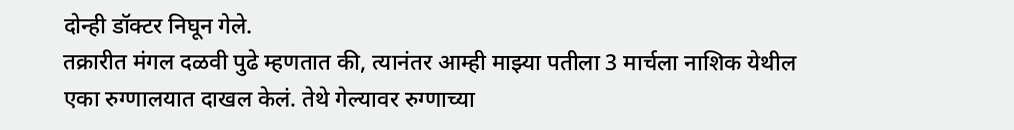दोन्ही डॉक्टर निघून गेले.
तक्रारीत मंगल दळवी पुढे म्हणतात की, त्यानंतर आम्ही माझ्या पतीला 3 मार्चला नाशिक येथील एका रुग्णालयात दाखल केलं. तेथे गेल्यावर रुग्णाच्या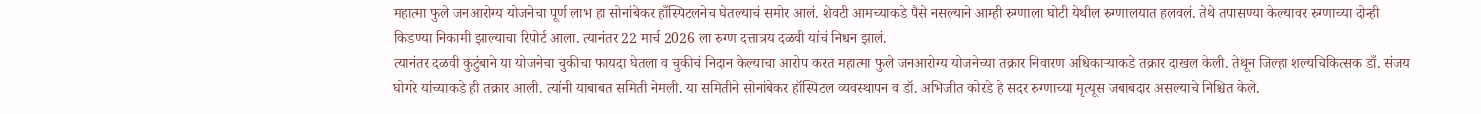महात्मा फुले जनआरोग्य योजनेचा पूर्ण लाभ हा सोनांबेकर हाँस्पिटलनेच घेतल्याचं समोर आलं. शेवटी आमच्याकडे पैसे नसल्याने आम्ही रुग्णाला घोटी येथील रुग्णालयात हलवलं. तेथे तपासण्या केल्यावर रुग्णाच्या दोन्ही किडण्या निकामी झाल्याचा रिपोर्ट आला. त्यानंतर 22 मार्च 2026 ला रुग्ण दत्तात्रय दळवी यांचं निधन झालं.
त्यानंतर दळवी कुटुंबाने या योजनेचा चुकीचा फायदा घेतला व चुकीचं निदान केल्याचा आरोप करत महात्मा फुले जनआरोग्य योजनेच्या तक्रार निवारण अधिकाऱ्याकडे तक्रार दाखल केली. तेथून जिल्हा शल्यचिकित्सक डाँ. संजय घोगरे यांच्याकडे ही तक्रार आली. त्यांनी याबाबत समिती नेमली. या समितीने सोनांबेकर हॉस्पिटल व्यवस्थापन व डॉ. अभिजीत कोरडे हे सदर रुग्णाच्या मृत्यूस जबाबदार असल्याचे निश्चित केले.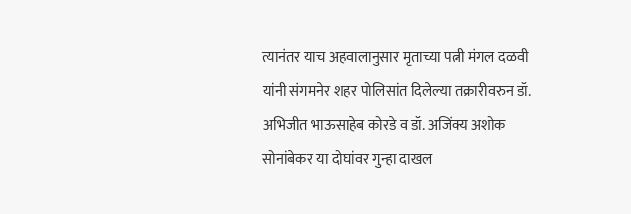त्यानंतर याच अहवालानुसार मृताच्या पत्नी मंगल दळवी यांनी संगमनेर शहर पोलिसांत दिलेल्या तक्रारीवरुन डॉ. अभिजीत भाऊसाहेब कोरडे व डॉ. अजिंक्य अशोक सोनांबेकर या दोघांवर गुन्हा दाखल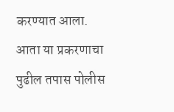करण्यात आला.
आता या प्रकरणाचा पुढील तपास पोलीस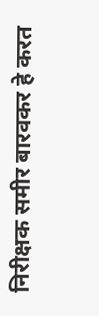निरीक्षक समीर बारवकर हे करत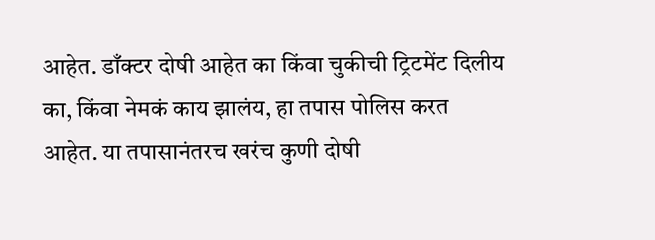आहेत. डाँक्टर दोषी आहेत का किंवा चुकीची ट्रिटमेंट दिलीय का, किंवा नेमकं काय झालंय, हा तपास पोलिस करत आहेत. या तपासानंतरच खरंच कुणी दोषी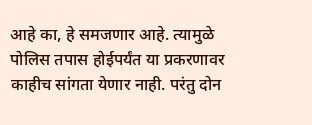आहे का, हे समजणार आहे. त्यामुळे पोलिस तपास होईपर्यंत या प्रकरणावर काहीच सांगता येणार नाही. परंतु दोन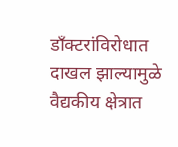डाँक्टरांविरोधात दाखल झाल्यामुळे वैद्यकीय क्षेत्रात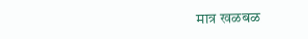मात्र खळबळ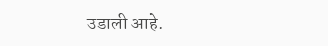उडाली आहे.